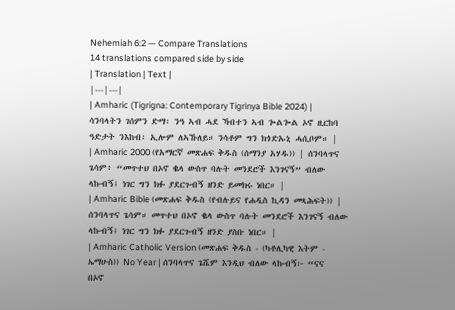Nehemiah 6:2 — Compare Translations
14 translations compared side by side
| Translation | Text |
|---|---|
| Amharic (Tigrigna: Contemporary Tigrinya Bible 2024) | ሳንባላትን ገሰምን ድማ፡ ንዓ ኣብ ሓደ ኻብተን ኣብ ጐልጐል ኦኖ ዚርከባ ዓድታት ንእከብ፡ ኢሎም ለኣኹለይ። ንሳቶም ግን ክጎድኡኒ ሓሲቦም። |
| Amharic 2000 (የአማርኛ መጽሐፍ ቅዱስ (ሰማንያ አሃዱ)) | ሰንባላጥና ጌሳም፥ “መጥተህ በኦኖ ቈላ ውስጥ ባሉት መንደሮች እንገናኝ” ብለው ላኩብኝ፤ ነገር ግን ክፉ ያደርጉብኝ ዘንድ ይመክሩ ነበር። |
| Amharic Bible (መጽሐፍ ቅዱስ (የብሉይና የሐዲስ ኪዳን መጻሕፍት)) | ሰንባላጥና ጌሳም። መጥተህ በኦኖ ቈላ ውስጥ ባሉት መንደሮች እንገናኝ ብለው ላኩብኝ፤ ነገር ግን ክፉ ያደርጉብኝ ዘንድ ያስቡ ነበር። |
| Amharic Catholic Version (መጽሐፍ ቅዱስ - (ካቶሊካዊ እትም - ኤማሁስ)) No Year | ሰንባላጥና ጌሼም እንዲህ ብለው ላኩብኝ፦ “ናና በኦኖ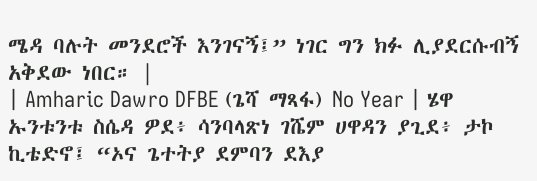ሜዳ ባሉት መንደሮች እንገናኝ፤” ነገር ግን ክፉ ሊያደርሱብኝ አቅደው ነበር። |
| Amharic Dawro DFBE (ጌሻ ማጻፋ) No Year | ሄዋ ኡንቱንቱ ስሴዳ ዎደ፥ ሳንባላጽነ ገሼም ሀዋዳን ያጊደ፥ ታኮ ኪቴድኖ፤ “ኦና ጌተትያ ደምባን ደእያ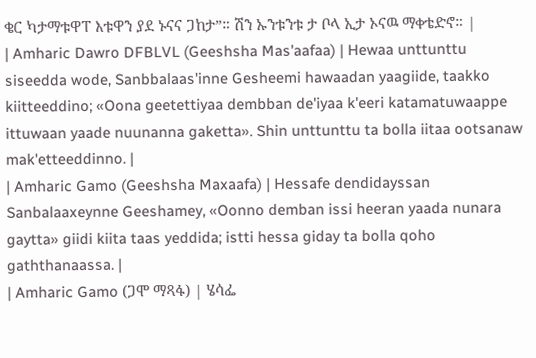ቄር ካታማቱዋፐ እቱዋን ያደ ኑናና ጋከታ”። ሽን ኡንቱንቱ ታ ቦላ ኢታ ኦናዉ ማቀቴድኖ። |
| Amharic Dawro DFBLVL (Geeshsha Mas'aafaa) | Hewaa unttunttu siseedda wode, Sanbbalaas'inne Gesheemi hawaadan yaagiide, taakko kiitteeddino; «Oona geetettiyaa dembban de'iyaa k'eeri katamatuwaappe ittuwaan yaade nuunanna gaketta». Shin unttunttu ta bolla iitaa ootsanaw mak'etteeddinno. |
| Amharic Gamo (Geeshsha Maxaafa) | Hessafe dendidayssan Sanbalaaxeynne Geeshamey, «Oonno demban issi heeran yaada nunara gaytta» giidi kiita taas yeddida; istti hessa giday ta bolla qoho gaththanaassa. |
| Amharic Gamo (ጋሞ ማጻፋ) | ሄሳፌ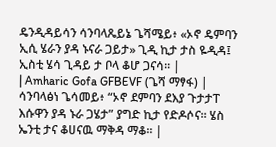ዴንዲዳይሳን ሳንባላጼይኔ ጌሻሜይ፥ «ኦኖ ዴምባን ኢሲ ሄራን ያዳ ኑናራ ጋይታ» ጊዲ ኪታ ታስ ዬዲዳ፤ ኢስቲ ሄሳ ጊዳይ ታ ቦላ ቆሆ ጋናሳ። |
| Amharic Gofa GFBEVF (ጌሻ ማፃፋ) | ሳንባላፅነ ጌሳመይ፥ “ኦኖ ደምባን ደእያ ጉታታፐ እሱዋን ያዳ ኑራ ጋሄታ” ያግድ ኪታ የድዶሶና። ሄስ ኤንቲ ታና ቆሀናዉ ማቅዳ ማቆ። |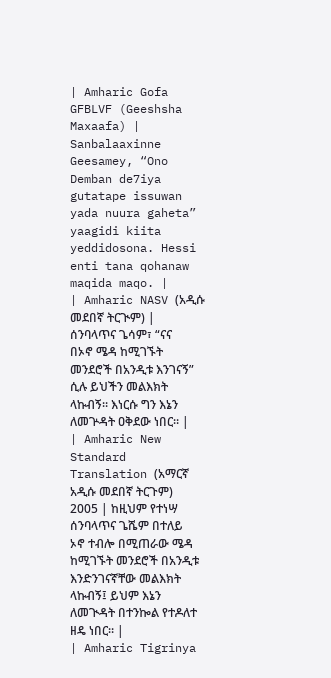| Amharic Gofa GFBLVF (Geeshsha Maxaafa) | Sanbalaaxinne Geesamey, “Ono Demban de7iya gutatape issuwan yada nuura gaheta” yaagidi kiita yeddidosona. Hessi enti tana qohanaw maqida maqo. |
| Amharic NASV (አዲሱ መደበኛ ትርጒም) | ሰንባላጥና ጌሳም፣ “ናና በኦኖ ሜዳ ከሚገኙት መንደሮች በአንዲቱ እንገናኝ” ሲሉ ይህችን መልእክት ላኩብኝ። እነርሱ ግን እኔን ለመጕዳት ዐቅደው ነበር። |
| Amharic New Standard Translation (አማርኛ አዲሱ መደበኛ ትርጉም) 2005 | ከዚህም የተነሣ ሰንባላጥና ጌሼም በተለይ ኦኖ ተብሎ በሚጠራው ሜዳ ከሚገኙት መንደሮች በአንዲቱ እንድንገናኛቸው መልእክት ላኩብኝ፤ ይህም እኔን ለመጒዳት በተንኰል የተዶለተ ዘዴ ነበር። |
| Amharic Tigrinya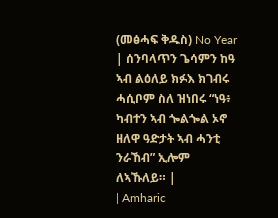(መፅሓፍ ቅዱስ) No Year | ሰንባላጥን ጌሳምን ከዓ ኣብ ልዕለይ ክፉእ ክገብሩ ሓሲቦም ስለ ዝነበሩ “ነዓ፥ ካብተን ኣብ ጐልጐል ኦኖ ዘለዋ ዓድታት ኣብ ሓንቲ ንራኸብ” ኢሎም ለኣኹለይ። |
| Amharic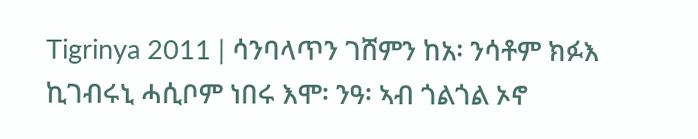Tigrinya 2011 | ሳንባላጥን ገሸምን ከአ፡ ንሳቶም ክፉእ ኪገብሩኒ ሓሲቦም ነበሩ እሞ፡ ንዓ፡ ኣብ ጎልጎል ኦኖ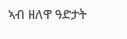ኣብ ዘለዋ ዓድታት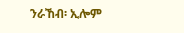ንራኸብ፡ ኢሎም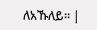ለአኹለይ። |